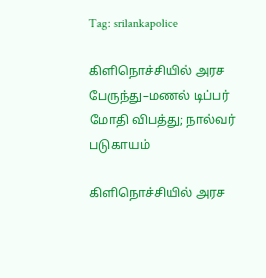Tag: srilankapolice

கிளிநொச்சியில் அரச பேருந்து–மணல் டிப்பர் மோதி விபத்து; நால்வர் படுகாயம்

கிளிநொச்சியில் அரச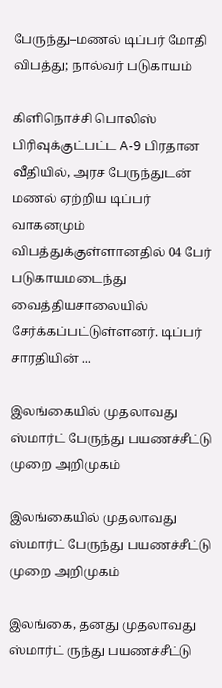பேருந்து–மணல் டிப்பர் மோதி விபத்து; நால்வர் படுகாயம்

கிளிநொச்சி பொலிஸ் பிரிவுக்குட்பட்ட A-9 பிரதான வீதியில், அரச பேருந்துடன் மணல் ஏற்றிய டிப்பர் வாகனமும் விபத்துக்குள்ளானதில் 04 பேர் படுகாயமடைந்து வைத்தியசாலையில் சேர்க்கப்பட்டுள்ளனர். டிப்பர் சாரதியின் ...

இலங்கையில் முதலாவது ஸ்மார்ட் பேருந்து பயணச்சீட்டு முறை அறிமுகம்

இலங்கையில் முதலாவது ஸ்மார்ட் பேருந்து பயணச்சீட்டு முறை அறிமுகம்

இலங்கை, தனது முதலாவது ஸ்மார்ட் ருந்து பயணச்சீட்டு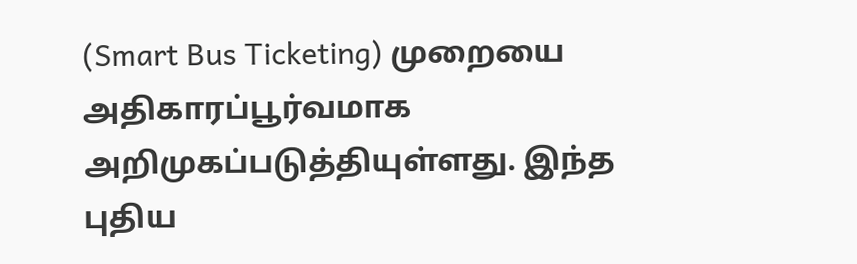(Smart Bus Ticketing) முறையை அதிகாரப்பூர்வமாக அறிமுகப்படுத்தியுள்ளது. இந்த புதிய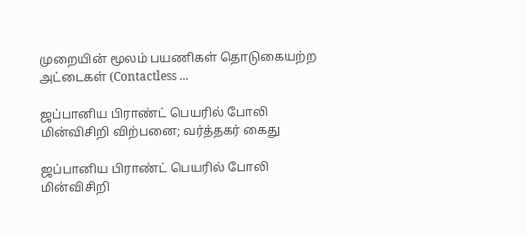முறையின் மூலம் பயணிகள் தொடுகையற்ற அட்டைகள் (Contactless ...

ஜப்பானிய பிராண்ட் பெயரில் போலி மின்விசிறி விற்பனை; வர்த்தகர் கைது

ஜப்பானிய பிராண்ட் பெயரில் போலி மின்விசிறி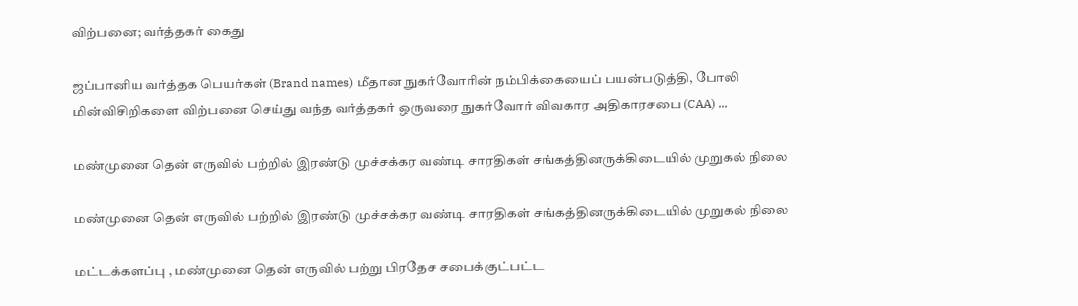விற்பனை; வர்த்தகர் கைது

ஜப்பானிய வர்த்தக பெயர்கள் (Brand names) மீதான நுகர்வோரின் நம்பிக்கையைப் பயன்படுத்தி, போலி மின்விசிறிகளை விற்பனை செய்து வந்த வர்த்தகர் ஒருவரை நுகர்வோர் விவகார அதிகாரசபை (CAA) ...

மண்முனை தென் எருவில் பற்றில் இரண்டு முச்சக்கர வண்டி சாரதிகள் சங்கத்தினருக்கிடையில் முறுகல் நிலை

மண்முனை தென் எருவில் பற்றில் இரண்டு முச்சக்கர வண்டி சாரதிகள் சங்கத்தினருக்கிடையில் முறுகல் நிலை

மட்டக்களப்பு , மண்முனை தென் எருவில் பற்று பிரதேச சபைக்குட்பட்ட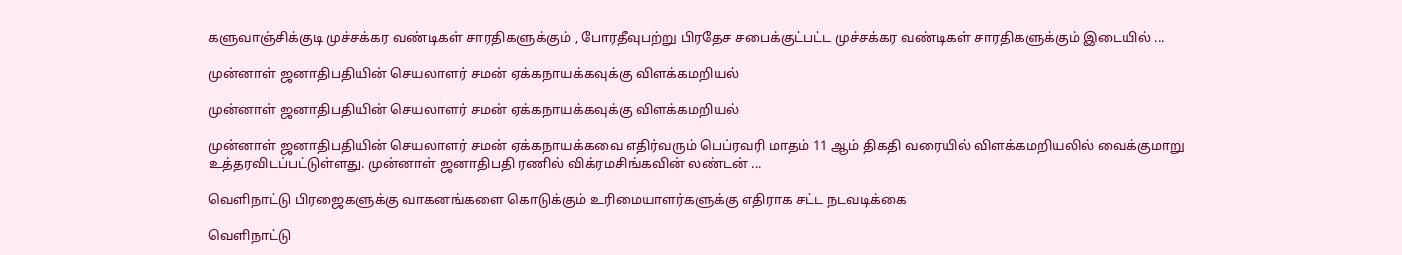களுவாஞ்சிக்குடி முச்சக்கர வண்டிகள் சாரதிகளுக்கும் , போரதீவுபற்று பிரதேச சபைக்குட்பட்ட முச்சக்கர வண்டிகள் சாரதிகளுக்கும் இடையில் ...

முன்னாள் ஜனாதிபதியின் செயலாளர் சமன் ஏக்கநாயக்கவுக்கு விளக்கமறியல்

முன்னாள் ஜனாதிபதியின் செயலாளர் சமன் ஏக்கநாயக்கவுக்கு விளக்கமறியல்

முன்னாள் ஜனாதிபதியின் செயலாளர் சமன் ஏக்கநாயக்கவை எதிர்வரும் பெப்ரவரி மாதம் 11 ஆம் திகதி வரையில் விளக்கமறியலில் வைக்குமாறு உத்தரவிடப்பட்டுள்ளது. முன்னாள் ஜனாதிபதி ரணில் விக்ரமசிங்கவின் லண்டன் ...

வெளிநாட்டு பிரஜைகளுக்கு வாகனங்களை கொடுக்கும் உரிமையாளர்களுக்கு எதிராக சட்ட நடவடிக்கை

வெளிநாட்டு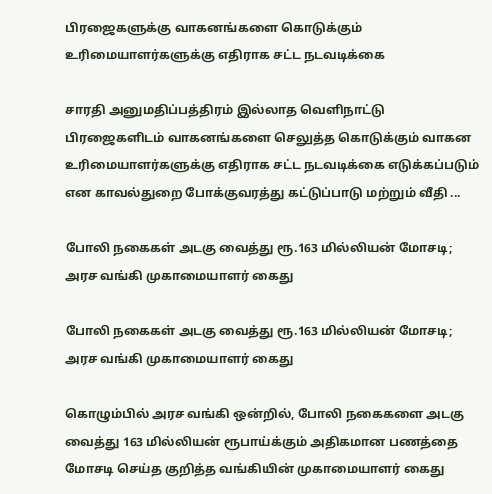பிரஜைகளுக்கு வாகனங்களை கொடுக்கும் உரிமையாளர்களுக்கு எதிராக சட்ட நடவடிக்கை

சாரதி அனுமதிப்பத்திரம் இல்லாத வெளிநாட்டு பிரஜைகளிடம் வாகனங்களை செலுத்த கொடுக்கும் வாகன உரிமையாளர்களுக்கு எதிராக சட்ட நடவடிக்கை எடுக்கப்படும் என காவல்துறை போக்குவரத்து கட்டுப்பாடு மற்றும் வீதி ...

போலி நகைகள் அடகு வைத்து ரூ.163 மில்லியன் மோசடி; அரச வங்கி முகாமையாளர் கைது

போலி நகைகள் அடகு வைத்து ரூ.163 மில்லியன் மோசடி; அரச வங்கி முகாமையாளர் கைது

கொழும்பில் அரச வங்கி ஒன்றில், போலி நகைகளை அடகு வைத்து 163 மில்லியன் ரூபாய்க்கும் அதிகமான பணத்தை மோசடி செய்த குறித்த வங்கியின் முகாமையாளர் கைது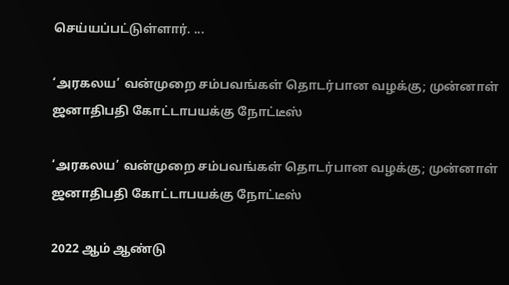செய்யப்பட்டுள்ளார். ...

‘அரகலய’ வன்முறை சம்பவங்கள் தொடர்பான வழக்கு; முன்னாள் ஜனாதிபதி கோட்டாபயக்கு நோட்டீஸ்

‘அரகலய’ வன்முறை சம்பவங்கள் தொடர்பான வழக்கு; முன்னாள் ஜனாதிபதி கோட்டாபயக்கு நோட்டீஸ்

2022 ஆம் ஆண்டு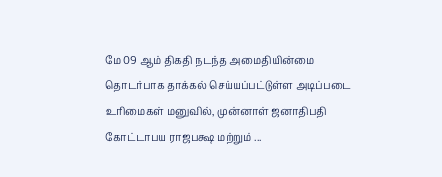மே 09 ஆம் திகதி நடந்த அமைதியின்மை தொடர்பாக தாக்கல் செய்யப்பட்டுள்ள அடிப்படை உரிமைகள் மனுவில், முன்னாள் ஜனாதிபதி கோட்டாபய ராஜபக்ஷ மற்றும் ...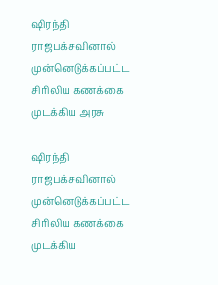ஷிரந்தி ராஜபக்சவினால் முன்னெடுக்கப்பட்ட சிரிலிய கணக்கை முடக்கிய அரசு

ஷிரந்தி ராஜபக்சவினால் முன்னெடுக்கப்பட்ட சிரிலிய கணக்கை முடக்கிய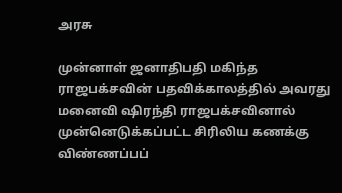அரசு

முன்னாள் ஜனாதிபதி மகிந்த ராஜபக்சவின் பதவிக்காலத்தில் அவரது மனைவி ஷிரந்தி ராஜபக்சவினால் முன்னெடுக்கப்பட்ட சிரிலிய கணக்கு விண்ணப்பப்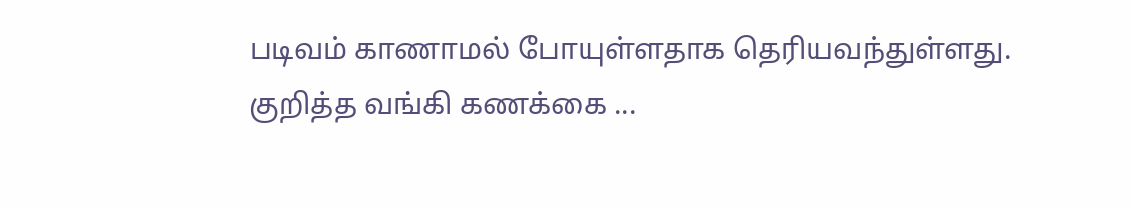படிவம் காணாமல் போயுள்ளதாக தெரியவந்துள்ளது. குறித்த வங்கி கணக்கை ...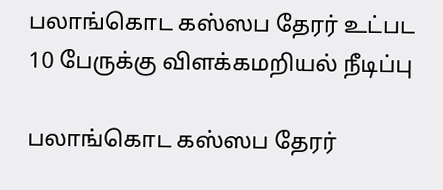பலாங்கொட கஸ்ஸப தேரர் உட்பட 10 பேருக்கு விளக்கமறியல் நீடிப்பு

பலாங்கொட கஸ்ஸப தேரர்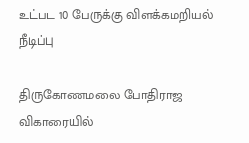உட்பட 10 பேருக்கு விளக்கமறியல் நீடிப்பு

திருகோணமலை போதிராஜ விகாரையில்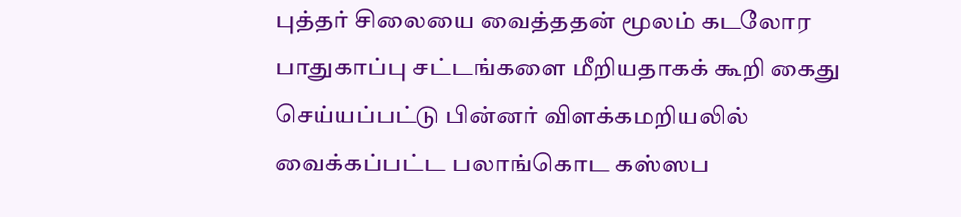புத்தர் சிலையை வைத்ததன் மூலம் கடலோர பாதுகாப்பு சட்டங்களை மீறியதாகக் கூறி கைது செய்யப்பட்டு பின்னர் விளக்கமறியலில் வைக்கப்பட்ட பலாங்கொட கஸ்ஸப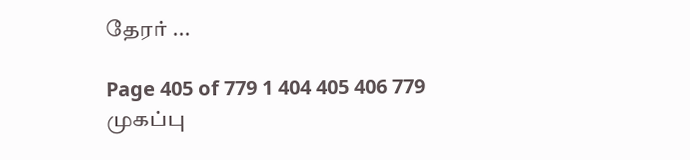தேரர் ...

Page 405 of 779 1 404 405 406 779
முகப்பு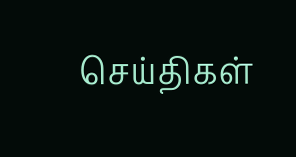செய்திகள்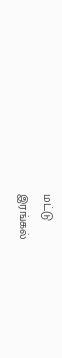மட்டு
இரங்கல்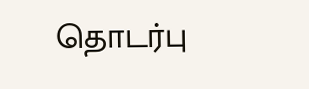தொடர்பு